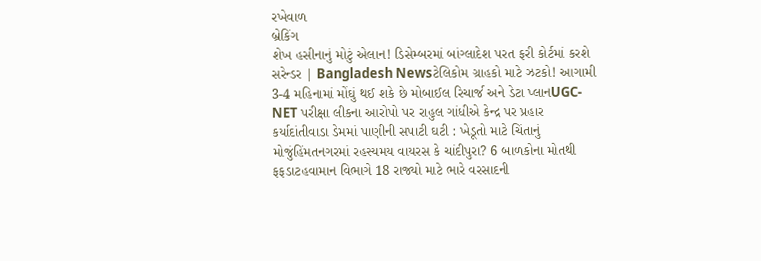રખેવાળ
બ્રેકિંગ
શેખ હસીનાનું મોટું એલાન! ડિસેમ્બરમાં બાંગ્લાદેશ પરત ફરી કોર્ટમાં કરશે સરેન્ડર | Bangladesh Newsટેલિકોમ ગ્રાહકો માટે ઝટકો! આગામી 3-4 મહિનામાં મોંઘું થઈ શકે છે મોબાઈલ રિચાર્જ અને ડેટા પ્લાનUGC-NET પરીક્ષા લીકના આરોપો પર રાહુલ ગાંધીએ કેન્દ્ર પર પ્રહાર કર્યાદાંતીવાડા ડેમમાં પાણીની સપાટી ઘટી : ખેડૂતો માટે ચિંતાનું મોજુંહિંમતનગરમાં રહસ્યમય વાયરસ કે ચાંદીપુરા? 6 બાળકોના મોતથી ફફડાટહવામાન વિભાગે 18 રાજ્યો માટે ભારે વરસાદની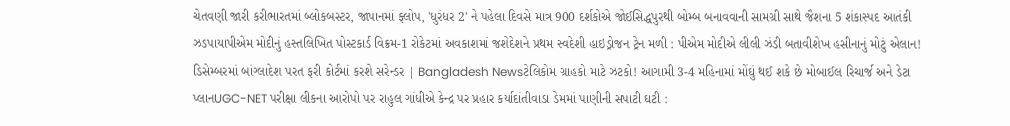ચેતવણી જારી કરીભારતમાં બ્લોકબસ્ટર, જાપાનમાં ફ્લોપ, 'ધુરંધર 2' ને પહેલા દિવસે માત્ર 900 દર્શકોએ જોઈસિદ્ધપુરથી બોમ્બ બનાવવાની સામગ્રી સાથે જૈશના 5 શંકાસ્પદ આતંકી ઝડપાયાપીએમ મોદીનું હસ્તલિખિત પોસ્ટકાર્ડ વિક્રમ-1 રોકેટમાં અવકાશમાં જશેદેશને પ્રથમ સ્વદેશી હાઇડ્રોજન ટ્રેન મળી : પીએમ મોદીએ લીલી ઝંડી બતાવીશેખ હસીનાનું મોટું એલાન! ડિસેમ્બરમાં બાંગ્લાદેશ પરત ફરી કોર્ટમાં કરશે સરેન્ડર | Bangladesh Newsટેલિકોમ ગ્રાહકો માટે ઝટકો! આગામી 3-4 મહિનામાં મોંઘું થઈ શકે છે મોબાઈલ રિચાર્જ અને ડેટા પ્લાનUGC-NET પરીક્ષા લીકના આરોપો પર રાહુલ ગાંધીએ કેન્દ્ર પર પ્રહાર કર્યાદાંતીવાડા ડેમમાં પાણીની સપાટી ઘટી :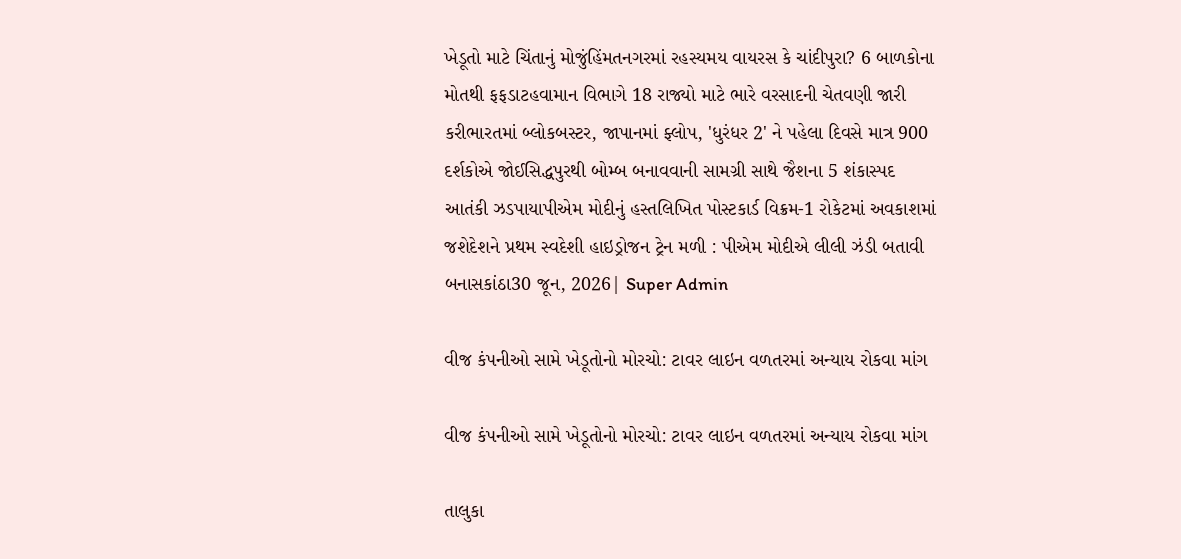ખેડૂતો માટે ચિંતાનું મોજુંહિંમતનગરમાં રહસ્યમય વાયરસ કે ચાંદીપુરા? 6 બાળકોના મોતથી ફફડાટહવામાન વિભાગે 18 રાજ્યો માટે ભારે વરસાદની ચેતવણી જારી કરીભારતમાં બ્લોકબસ્ટર, જાપાનમાં ફ્લોપ, 'ધુરંધર 2' ને પહેલા દિવસે માત્ર 900 દર્શકોએ જોઈસિદ્ધપુરથી બોમ્બ બનાવવાની સામગ્રી સાથે જૈશના 5 શંકાસ્પદ આતંકી ઝડપાયાપીએમ મોદીનું હસ્તલિખિત પોસ્ટકાર્ડ વિક્રમ-1 રોકેટમાં અવકાશમાં જશેદેશને પ્રથમ સ્વદેશી હાઇડ્રોજન ટ્રેન મળી : પીએમ મોદીએ લીલી ઝંડી બતાવી
બનાસકાંઠા30 જૂન, 2026| Super Admin

વીજ કંપનીઓ સામે ખેડૂતોનો મોરચો: ટાવર લાઇન વળતરમાં અન્યાય રોકવા માંગ

વીજ કંપનીઓ સામે ખેડૂતોનો મોરચો: ટાવર લાઇન વળતરમાં અન્યાય રોકવા માંગ

તાલુકા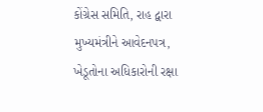કોંગ્રેસ સમિતિ, રાહ દ્વારા મુખ્યમંત્રીને આવેદનપત્ર, ખેડૂતોના અધિકારોની રક્ષા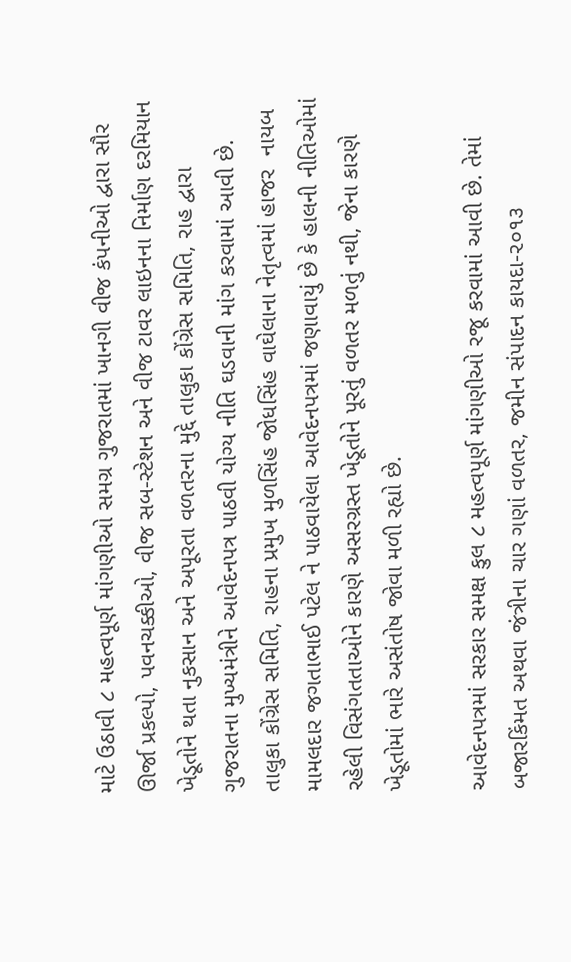માટે ઉઠાવી ૮ મહત્વપૂર્ણ માંગણીઓ સમગ્ર ગુજરાતમાં ખાનગી વીજ કંપનીઓ દ્વારા સૌર ઊર્જા પ્રકલ્પો, પવનચક્કીઓ, વીજ સબ-સ્ટેશન અને વીજ ટાવર લાઇનના નિર્માણ દરમિયાન ખેડૂતોને થતા નુકસાન અને અપૂરતા વળતરના મુદ્દે તાલુકા કોંગ્રેસ સમિતિ, રાહ દ્વારા ગુજરાતના મુખ્યમંત્રીને આવેદનપત્ર પાઠવી યોગ્ય નીતિ ઘડવાની માંગ કરવામાં આવી છે. તાલુકા કોંગ્રેસ સમિતિ, રાહના પ્રમુખ મુળસિંહ જોધસિંહ વાઘેલાના નેતૃત્વમાં હાજર  નાયબ મામલદાર જગતાભાઈ પટેલ ને પાઠવાયેલા આવેદનપત્રમાં જણાવાયું છે કે હાલની નીતિઓમાં રહેલી વિસંગતતાઓને કારણે અસરગ્રસ્ત ખેડૂતોને પૂરતું વળતર મળતું નથી, જેના કારણે ખેડૂતોમાં ભારે અસંતોષ જોવા મળી રહ્યો છે.

આવેદનપત્રમાં સરકાર સમક્ષ કુલ ૮ મહત્વપૂર્ણ માંગણીઓ રજૂ કરવામાં આવી છે. તેમાં બજારકિંમત અથવા જંત્રીના ચાર ગણાં વળતર, જમીન સંપાદન કાયદા-૨૦૧૩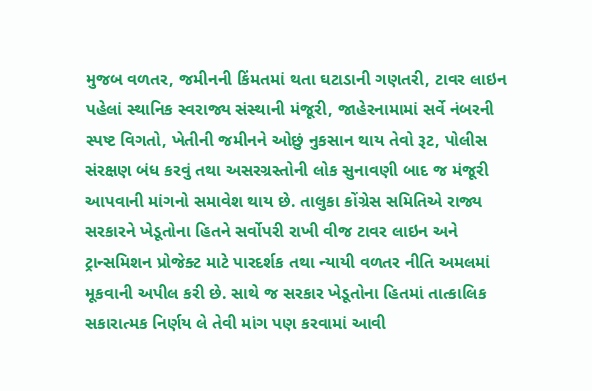મુજબ વળતર, જમીનની કિંમતમાં થતા ઘટાડાની ગણતરી, ટાવર લાઇન પહેલાં સ્થાનિક સ્વરાજ્ય સંસ્થાની મંજૂરી, જાહેરનામામાં સર્વે નંબરની સ્પષ્ટ વિગતો, ખેતીની જમીનને ઓછું નુકસાન થાય તેવો રૂટ, પોલીસ સંરક્ષણ બંધ કરવું તથા અસરગ્રસ્તોની લોક સુનાવણી બાદ જ મંજૂરી આપવાની માંગનો સમાવેશ થાય છે. તાલુકા કોંગ્રેસ સમિતિએ રાજ્ય સરકારને ખેડૂતોના હિતને સર્વોપરી રાખી વીજ ટાવર લાઇન અને ટ્રાન્સમિશન પ્રોજેક્ટ માટે પારદર્શક તથા ન્યાયી વળતર નીતિ અમલમાં મૂકવાની અપીલ કરી છે. સાથે જ સરકાર ખેડૂતોના હિતમાં તાત્કાલિક સકારાત્મક નિર્ણય લે તેવી માંગ પણ કરવામાં આવી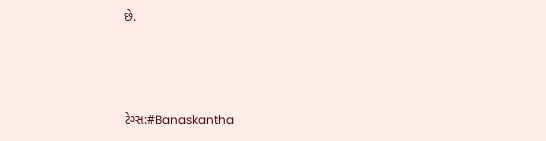છે.



ટેગ્સ:#Banaskantha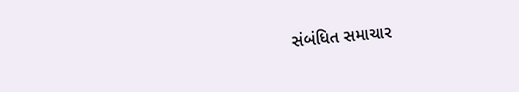સંબંધિત સમાચાર